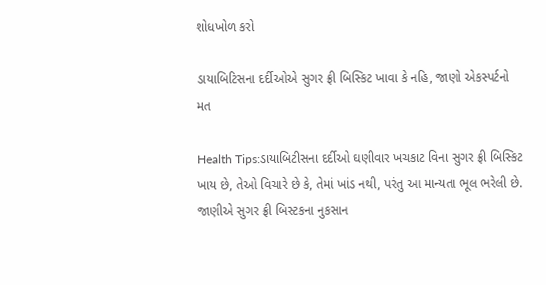શોધખોળ કરો

ડાયાબિટિસના દર્દીઓએ સુગર ફ્રી બિસ્કિટ ખાવા કે નહિ, જાણો એકસ્પર્ટનો મત

Health Tips:ડાયાબિટીસના દર્દીઓ ઘણીવાર ખચકાટ વિના સુગર ફ્રી બિસ્કિટ ખાય છે, તેઓ વિચારે છે કે, તેમાં ખાંડ નથી, પરંતુ આ માન્યતા ભૂલ ભરેલી છે. જાણીએ સુગર ફ્રી બિસ્ટકના નુકસાન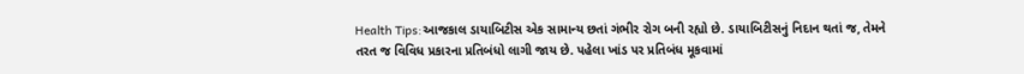Health Tips:આજકાલ ડાયાબિટીસ એક સામાન્ય છતાં ગંભીર રોગ બની રહ્યો છે. ડાયાબિટીસનું નિદાન થતાં જ, તેમને તરત જ વિવિધ પ્રકારના પ્રતિબંધો લાગી જાય છે. પહેલા ખાંડ પર પ્રતિબંધ મૂકવામાં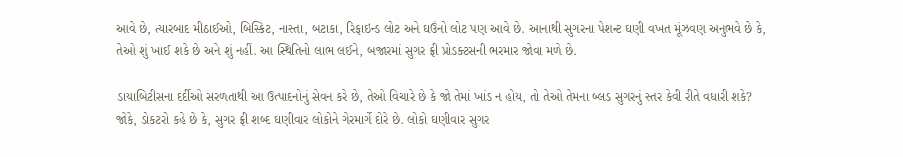આવે છે, ત્યારબાદ મીઠાઈઓ, બિસ્કિટ, નાસ્તા, બટાકા, રિફાઇન્ડ લોટ અને ઘઉંનો લોટ પણ આવે છે. આનાથી સુગરના પેશન્ટ ઘણી વખત મૂંઝવણ અનુભવે છે કે, તેઓ શું ખાઈ શકે છે અને શું નહીં. આ સ્થિતિનો લાભ લઈને, બજારમાં સુગર ફ્રી પ્રોડક્ટસની ભરમાર જોવા મળે છે.

ડાયાબિટીસના દર્દીઓ સરળતાથી આ ઉત્પાદનોનું સેવન કરે છે, તેઓ વિચારે છે કે જો તેમાં ખાંડ ન હોય, તો તેઓ તેમના બ્લડ સુગરનું સ્તર કેવી રીતે વધારી શકે? જોકે, ડોકટરો કહે છે કે, સુગર ફ્રી શબ્દ ઘણીવાર લોકોને ગેરમાર્ગે દોરે છે. લોકો ઘણીવાર સુગર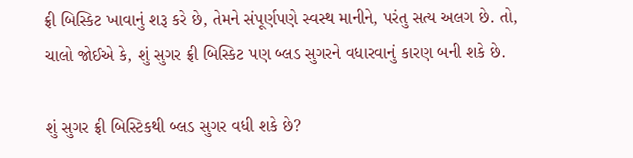ફ્રી બિસ્કિટ ખાવાનું શરૂ કરે છે, તેમને સંપૂર્ણપણે સ્વસ્થ માનીને, પરંતુ સત્ય અલગ છે. તો, ચાલો જોઈએ કે, શું સુગર ફ્રી બિસ્કિટ પણ બ્લડ સુગરને વધારવાનું કારણ બની શકે છે.

શું સુગર ફ્રી બિસ્ટિકથી બ્લડ સુગર વધી શકે છે?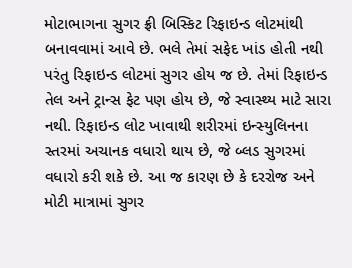મોટાભાગના સુગર ફ્રી બિસ્કિટ રિફાઇન્ડ લોટમાંથી બનાવવામાં આવે છે. ભલે તેમાં સફેદ ખાંડ હોતી નથી પરંતુ રિફાઇન્ડ લોટમાં સુગર હોય જ છે. તેમાં રિફાઇન્ડ તેલ અને ટ્રાન્સ ફેટ પણ હોય છે, જે સ્વાસ્થ્ય માટે સારા નથી. રિફાઇન્ડ લોટ ખાવાથી શરીરમાં ઇન્સ્યુલિનના સ્તરમાં અચાનક વધારો થાય છે, જે બ્લડ સુગરમાં વધારો કરી શકે છે. આ જ કારણ છે કે દરરોજ અને મોટી માત્રામાં સુગર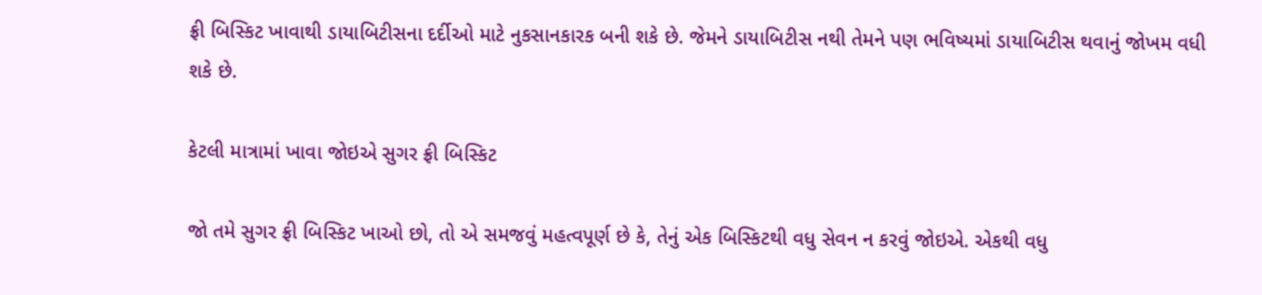ફ્રી બિસ્કિટ ખાવાથી ડાયાબિટીસના દર્દીઓ માટે નુકસાનકારક બની શકે છે. જેમને ડાયાબિટીસ નથી તેમને પણ ભવિષ્યમાં ડાયાબિટીસ થવાનું જોખમ વધી શકે છે.

કેટલી માત્રામાં ખાવા જોઇએ સુગર ફ્રી બિસ્કિટ

જો તમે સુગર ફ્રી બિસ્કિટ ખાઓ છો, તો એ સમજવું મહત્વપૂર્ણ છે કે, તેનું એક બિસ્કિટથી વધુ સેવન ન કરવું જોઇએ. એકથી વધુ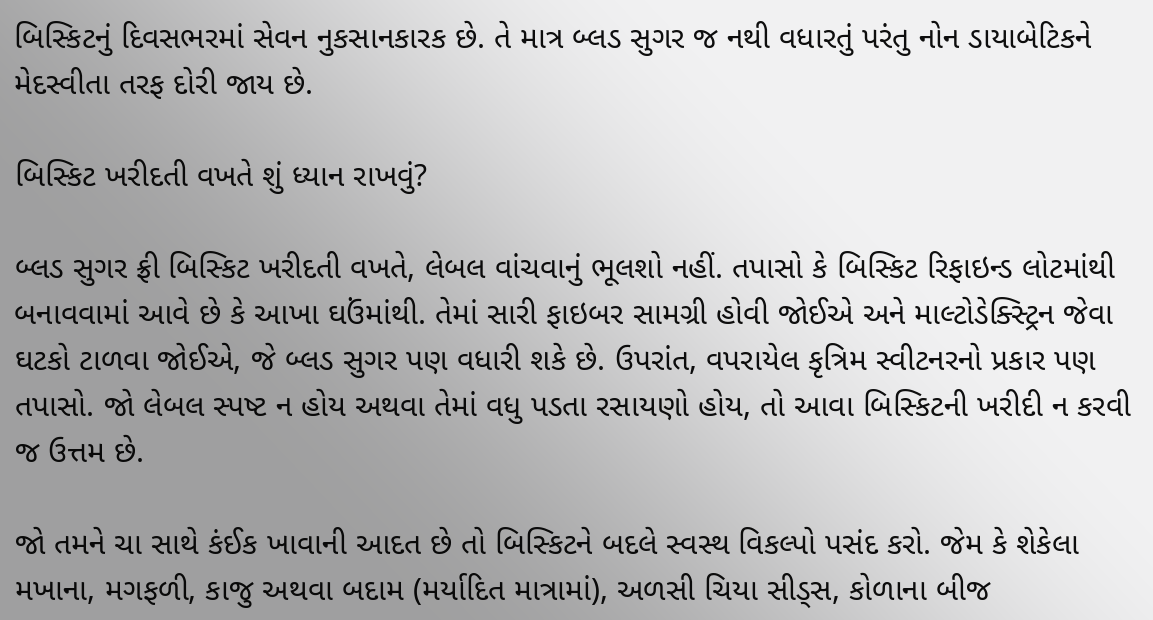બિસ્કિટનું દિવસભરમાં સેવન નુકસાનકારક છે. તે માત્ર બ્લડ સુગર જ નથી વધારતું પરંતુ નોન ડાયાબેટિકને મેદસ્વીતા તરફ દોરી જાય છે.

બિસ્કિટ ખરીદતી વખતે શું ધ્યાન રાખવું?

બ્લડ સુગર ફ્રી બિસ્કિટ ખરીદતી વખતે, લેબલ વાંચવાનું ભૂલશો નહીં. તપાસો કે બિસ્કિટ રિફાઇન્ડ લોટમાંથી બનાવવામાં આવે છે કે આખા ઘઉંમાંથી. તેમાં સારી ફાઇબર સામગ્રી હોવી જોઈએ અને માલ્ટોડેક્સ્ટ્રિન જેવા ઘટકો ટાળવા જોઈએ, જે બ્લડ સુગર પણ વધારી શકે છે. ઉપરાંત, વપરાયેલ કૃત્રિમ સ્વીટનરનો પ્રકાર પણ તપાસો. જો લેબલ સ્પષ્ટ ન હોય અથવા તેમાં વધુ પડતા રસાયણો હોય, તો આવા બિસ્કિટની ખરીદી ન કરવી જ ઉત્તમ છે.

જો તમને ચા સાથે કંઈક ખાવાની આદત છે તો બિસ્કિટને બદલે સ્વસ્થ વિકલ્પો પસંદ કરો. જેમ કે શેકેલા મખાના, મગફળી, કાજુ અથવા બદામ (મર્યાદિત માત્રામાં), અળસી ચિયા સીડ્સ, કોળાના બીજ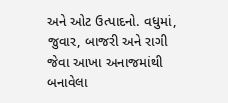અને ઓટ ઉત્પાદનો. વધુમાં, જુવાર, બાજરી અને રાગી જેવા આખા અનાજમાંથી બનાવેલા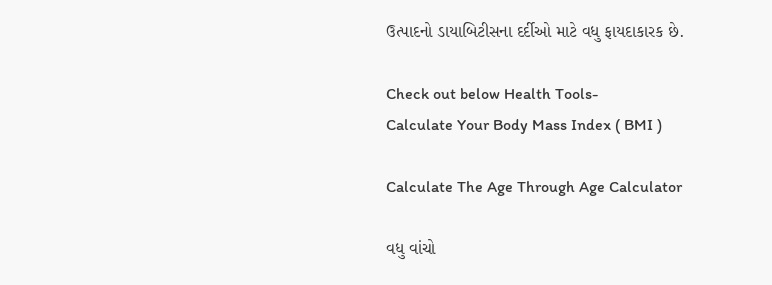ઉત્પાદનો ડાયાબિટીસના દર્દીઓ માટે વધુ ફાયદાકારક છે.

Check out below Health Tools-
Calculate Your Body Mass Index ( BMI )

Calculate The Age Through Age Calculator

વધુ વાંચો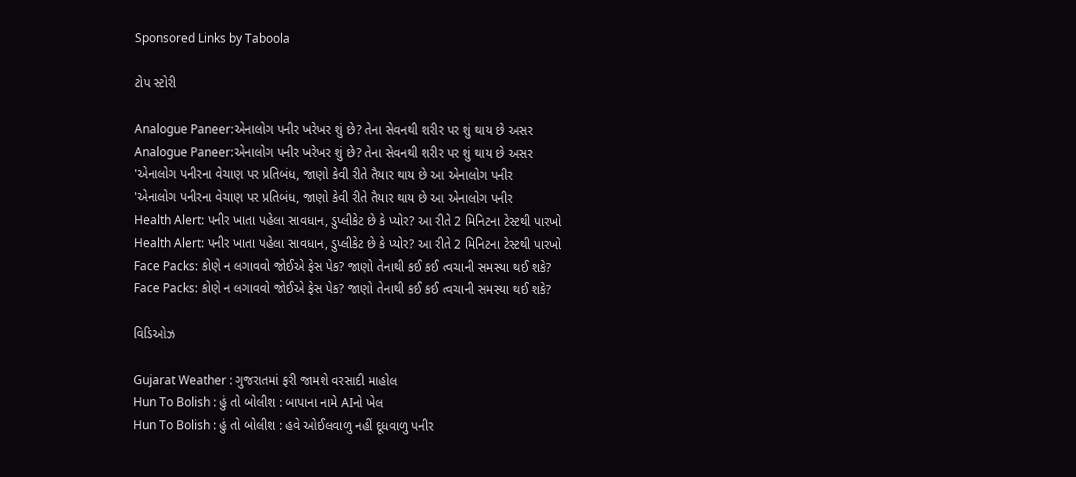Sponsored Links by Taboola

ટોપ સ્ટોરી

Analogue Paneer:એનાલોગ પનીર ખરેખર શું છે? તેના સેવનથી શરીર પર શું થાય છે અસર
Analogue Paneer:એનાલોગ પનીર ખરેખર શું છે? તેના સેવનથી શરીર પર શું થાય છે અસર
'એનાલોગ પનીરના વેચાણ પર પ્રતિબંધ, જાણો કેવી રીતે તૈયાર થાય છે આ એનાલોગ પનીર
'એનાલોગ પનીરના વેચાણ પર પ્રતિબંધ, જાણો કેવી રીતે તૈયાર થાય છે આ એનાલોગ પનીર
Health Alert: પનીર ખાતા પહેલા સાવધાન, ડુપ્લીકેટ છે કે પ્યોર? આ રીતે 2 મિનિટના ટેસ્ટથી પારખો
Health Alert: પનીર ખાતા પહેલા સાવધાન, ડુપ્લીકેટ છે કે પ્યોર? આ રીતે 2 મિનિટના ટેસ્ટથી પારખો
Face Packs: કોણે ન લગાવવો જોઈએ ફેસ પેક? જાણો તેનાથી કઈ કઈ ત્વચાની સમસ્યા થઈ શકે?
Face Packs: કોણે ન લગાવવો જોઈએ ફેસ પેક? જાણો તેનાથી કઈ કઈ ત્વચાની સમસ્યા થઈ શકે?

વિડિઓઝ

Gujarat Weather : ગુજરાતમાં ફરી જામશે વરસાદી માહોલ
Hun To Bolish : હું તો બોલીશ : બાપાના નામે AIનો ખેલ
Hun To Bolish : હું તો બોલીશ : હવે ઓઈલવાળુ નહીં દૂધવાળુ પનીર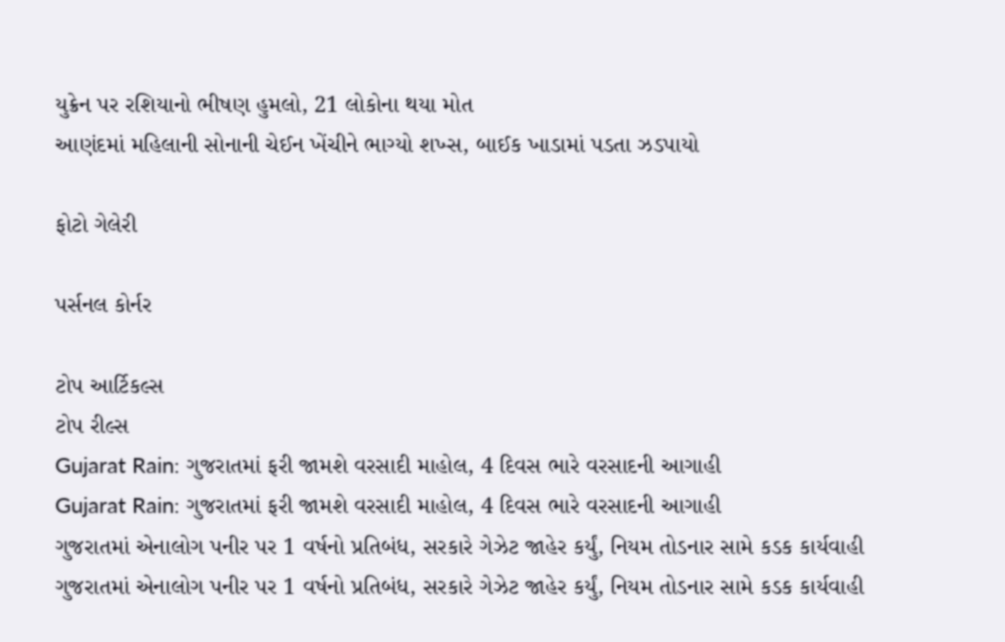યુક્રેન પર રશિયાનો ભીષણ હુમલો, 21 લોકોના થયા મોત
આણંદમાં મહિલાની સોનાની ચેઈન ખેંચીને ભાગ્યો શખ્સ, બાઈક ખાડામાં પડતા ઝડપાયો

ફોટો ગેલેરી

પર્સનલ કોર્નર

ટોપ આર્ટિકલ્સ
ટોપ રીલ્સ
Gujarat Rain: ગુજરાતમાં ફરી જામશે વરસાદી માહોલ, 4 દિવસ ભારે વરસાદની આગાહી
Gujarat Rain: ગુજરાતમાં ફરી જામશે વરસાદી માહોલ, 4 દિવસ ભારે વરસાદની આગાહી
ગુજરાતમાં એનાલોગ પનીર પર 1 વર્ષનો પ્રતિબંધ, સરકારે ગેઝેટ જાહેર કર્યું, નિયમ તોડનાર સામે કડક કાર્યવાહી
ગુજરાતમાં એનાલોગ પનીર પર 1 વર્ષનો પ્રતિબંધ, સરકારે ગેઝેટ જાહેર કર્યું, નિયમ તોડનાર સામે કડક કાર્યવાહી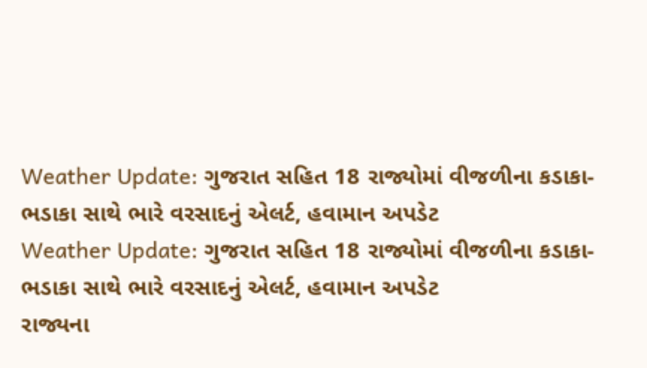Weather Update: ગુજરાત સહિત 18 રાજ્યોમાં વીજળીના કડાકા-ભડાકા સાથે ભારે વરસાદનું એલર્ટ, હવામાન અપડેટ
Weather Update: ગુજરાત સહિત 18 રાજ્યોમાં વીજળીના કડાકા-ભડાકા સાથે ભારે વરસાદનું એલર્ટ, હવામાન અપડેટ
રાજ્યના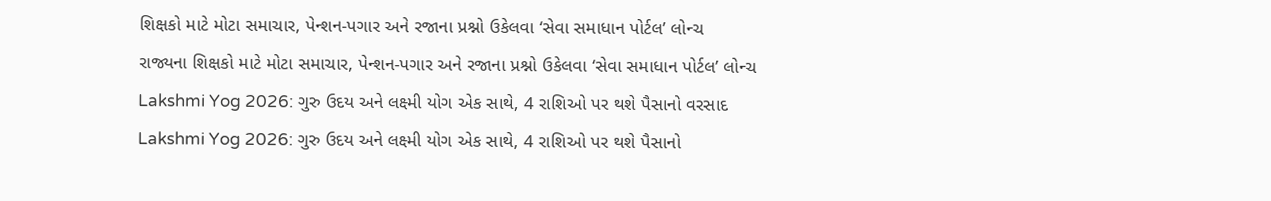શિક્ષકો માટે મોટા સમાચાર, પેન્શન-પગાર અને રજાના પ્રશ્નો ઉકેલવા ‘સેવા સમાધાન પોર્ટલ’ લોન્ચ
રાજ્યના શિક્ષકો માટે મોટા સમાચાર, પેન્શન-પગાર અને રજાના પ્રશ્નો ઉકેલવા ‘સેવા સમાધાન પોર્ટલ’ લોન્ચ
Lakshmi Yog 2026: ગુરુ ઉદય અને લક્ષ્મી યોગ એક સાથે, 4 રાશિઓ પર થશે પૈસાનો વરસાદ
Lakshmi Yog 2026: ગુરુ ઉદય અને લક્ષ્મી યોગ એક સાથે, 4 રાશિઓ પર થશે પૈસાનો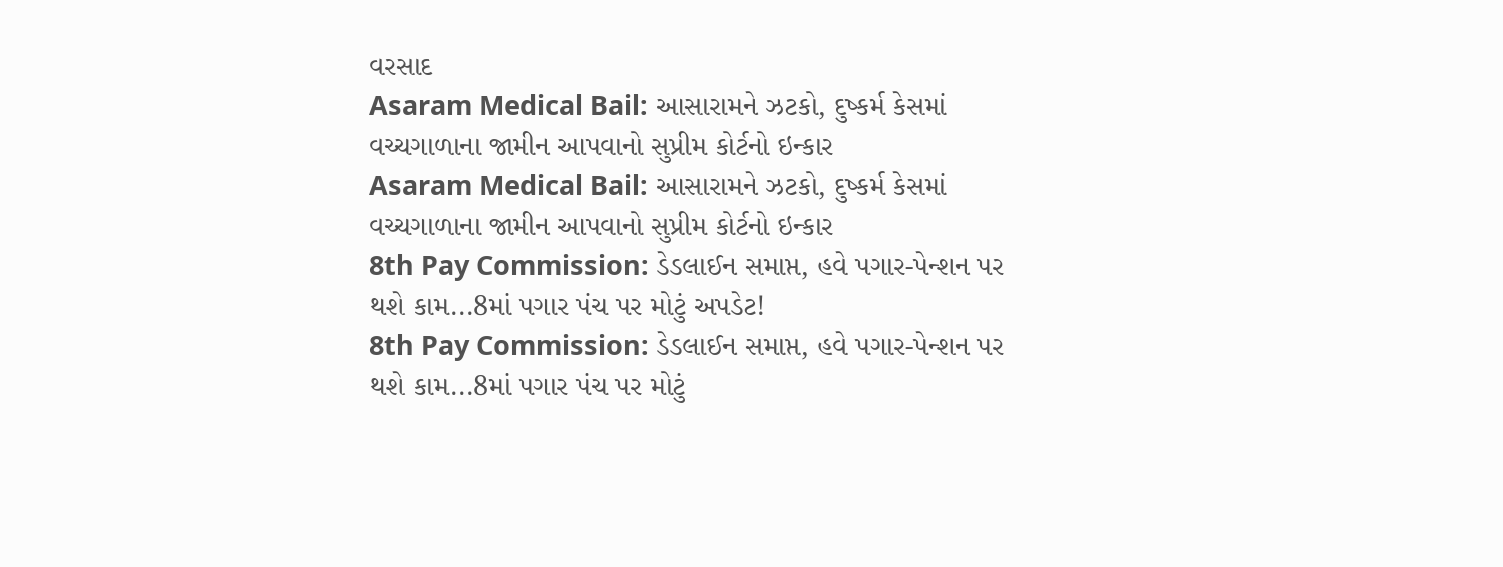વરસાદ
Asaram Medical Bail: આસારામને ઝટકો, દુષ્કર્મ કેસમાં વચ્ચગાળાના જામીન આપવાનો સુપ્રીમ કોર્ટનો ઇન્કાર
Asaram Medical Bail: આસારામને ઝટકો, દુષ્કર્મ કેસમાં વચ્ચગાળાના જામીન આપવાનો સુપ્રીમ કોર્ટનો ઇન્કાર
8th Pay Commission: ડેડલાઈન સમાપ્ત, હવે પગાર-પેન્શન પર થશે કામ...8માં પગાર પંચ પર મોટું અપડેટ!
8th Pay Commission: ડેડલાઈન સમાપ્ત, હવે પગાર-પેન્શન પર થશે કામ...8માં પગાર પંચ પર મોટું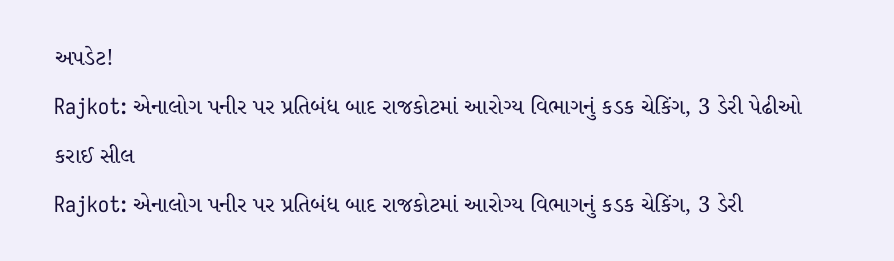અપડેટ!
Rajkot: એનાલોગ પનીર પર પ્રતિબંધ બાદ રાજકોટમાં આરોગ્ય વિભાગનું કડક ચેકિંગ, 3 ડેરી પેઢીઓ કરાઈ સીલ
Rajkot: એનાલોગ પનીર પર પ્રતિબંધ બાદ રાજકોટમાં આરોગ્ય વિભાગનું કડક ચેકિંગ, 3 ડેરી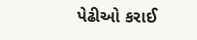પેઢીઓ કરાઈ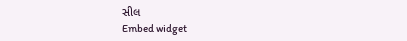સીલ
Embed widget